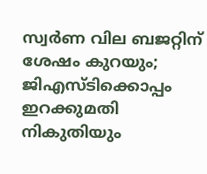സ്വർണ വില ബജറ്റിന് ശേഷം കുറയും; ജിഎസ്ടിക്കൊപ്പം ഇറക്കുമതി നികുതിയും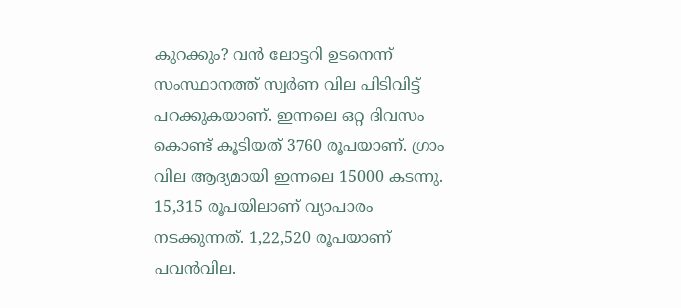കുറക്കും? വൻ ലോട്ടറി ഉടനെന്ന്
സംസ്ഥാനത്ത് സ്വർണ വില പിടിവിട്ട് പറക്കുകയാണ്. ഇന്നലെ ഒറ്റ ദിവസം കൊണ്ട് കൂടിയത് 3760 രൂപയാണ്. ഗ്രാം വില ആദ്യമായി ഇന്നലെ 15000 കടന്നു. 15,315 രൂപയിലാണ് വ്യാപാരം നടക്കുന്നത്. 1,22,520 രൂപയാണ് പവൻവില.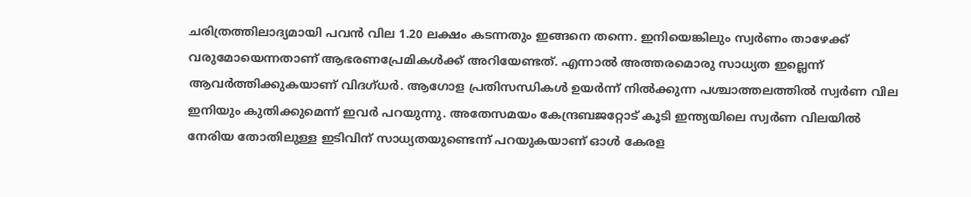ചരിത്രത്തിലാദ്യമായി പവൻ വില 1.20 ലക്ഷം കടന്നതും ഇങ്ങനെ തന്നെ. ഇനിയെങ്കിലും സ്വർണം താഴേക്ക് വരുമോയെന്നതാണ് ആഭരണപ്രേമികൾക്ക് അറിയേണ്ടത്. എന്നാൽ അത്തരമൊരു സാധ്യത ഇല്ലെന്ന് ആവർത്തിക്കുകയാണ് വിദഗ്ധർ. ആഗോള പ്രതിസന്ധികൾ ഉയർന്ന് നിൽക്കുന്ന പശ്ചാത്തലത്തിൽ സ്വർണ വില ഇനിയും കുതിക്കുമെന്ന് ഇവർ പറയുന്നു. അതേസമയം കേന്ദ്രബജറ്റോട് കൂടി ഇന്ത്യയിലെ സ്വർണ വിലയിൽ നേരിയ തോതിലുള്ള ഇടിവിന് സാധ്യതയുണ്ടെന്ന് പറയുകയാണ് ഓൾ കേരള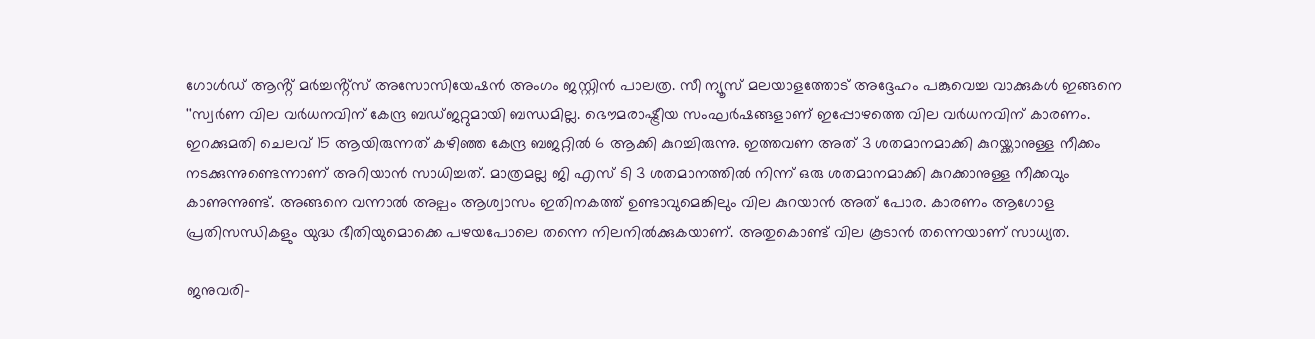ഗോൾഡ് ആൻ്റ് മർച്ചൻ്റ്സ് അസോസിയേഷൻ അംഗം ജസ്റ്റിൻ പാലത്ര. സീ ന്യൂസ് മലയാളത്തോട് അദ്ദേഹം പങ്കുവെച്ച വാക്കുകൾ ഇങ്ങനെ
''സ്വർണ വില വർധനവിന് കേന്ദ്ര ബഡ്ജറ്റുമായി ബന്ധമില്ല. ഭൌമരാഷ്ട്രീയ സംഘർഷങ്ങളാണ് ഇപ്പോഴത്തെ വില വർധനവിന് കാരണം. ഇറക്കുമതി ചെലവ് 15 ആയിരുന്നത് കഴിഞ്ഞ കേന്ദ്ര ബജറ്റിൽ 6 ആക്കി കുറച്ചിരുന്നു. ഇത്തവണ അത് 3 ശതമാനമാക്കി കുറയ്ക്കാനുള്ള നീക്കം നടക്കുന്നുണ്ടെന്നാണ് അറിയാൻ സാധിച്ചത്. മാത്രമല്ല ജി എസ് ടി 3 ശതമാനത്തിൽ നിന്ന് ഒരു ശതമാനമാക്കി കുറക്കാനുള്ള നീക്കവും കാണുന്നുണ്ട്. അങ്ങനെ വന്നാൽ അല്പം ആശ്വാസം ഇതിനകത്ത് ഉണ്ടാവുമെങ്കിലും വില കുറയാൻ അത് പോര. കാരണം ആഗോള പ്രതിസന്ധികളും യുദ്ധ ഭീതിയുമൊക്കെ പഴയപോലെ തന്നെ നിലനിൽക്കുകയാണ്. അതുകൊണ്ട് വില കൂടാൻ തന്നെയാണ് സാധ്യത.

ജനുവരി-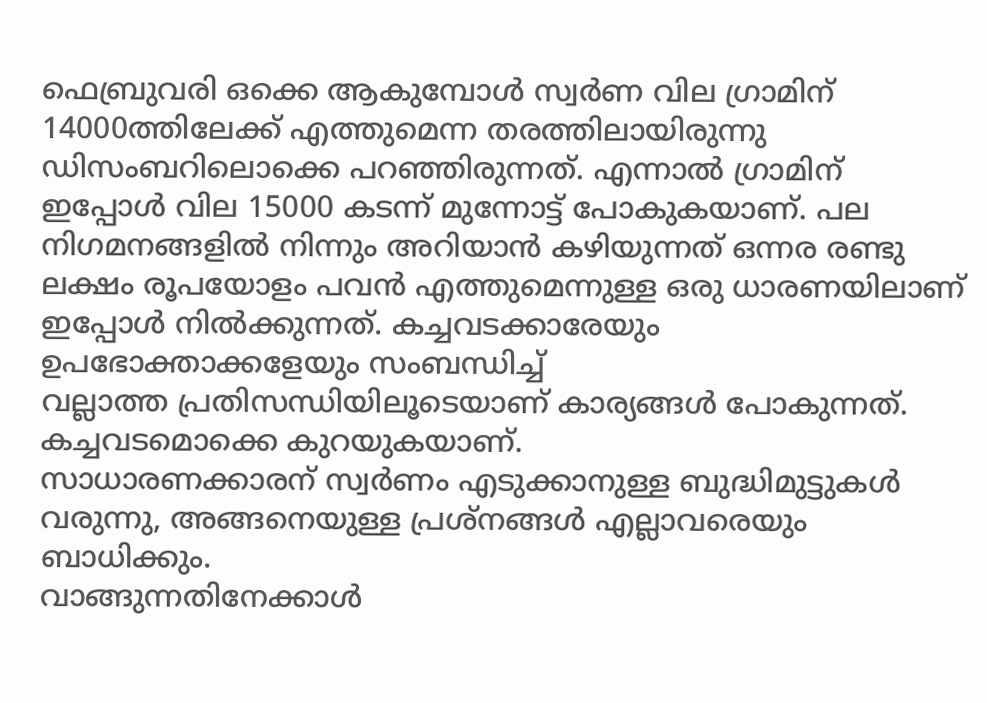ഫെബ്രുവരി ഒക്കെ ആകുമ്പോൾ സ്വർണ വില ഗ്രാമിന് 14000ത്തിലേക്ക് എത്തുമെന്ന തരത്തിലായിരുന്നു ഡിസംബറിലൊക്കെ പറഞ്ഞിരുന്നത്. എന്നാൽ ഗ്രാമിന് ഇപ്പോൾ വില 15000 കടന്ന് മുന്നോട്ട് പോകുകയാണ്. പല നിഗമനങ്ങളിൽ നിന്നും അറിയാൻ കഴിയുന്നത് ഒന്നര രണ്ടു ലക്ഷം രൂപയോളം പവൻ എത്തുമെന്നുള്ള ഒരു ധാരണയിലാണ് ഇപ്പോൾ നിൽക്കുന്നത്. കച്ചവടക്കാരേയും ഉപഭോക്താക്കളേയും സംബന്ധിച്ച്
വല്ലാത്ത പ്രതിസന്ധിയിലൂടെയാണ് കാര്യങ്ങൾ പോകുന്നത്. കച്ചവടമൊക്കെ കുറയുകയാണ്.
സാധാരണക്കാരന് സ്വർണം എടുക്കാനുള്ള ബുദ്ധിമുട്ടുകൾ വരുന്നു, അങ്ങനെയുള്ള പ്രശ്നങ്ങൾ എല്ലാവരെയും ബാധിക്കും.
വാങ്ങുന്നതിനേക്കാൾ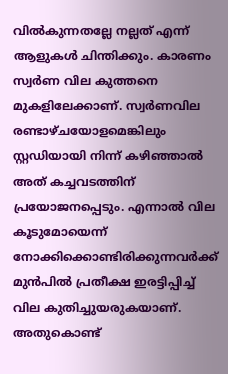വിൽകുന്നതല്ലേ നല്ലത് എന്ന് ആളുകൾ ചിന്തിക്കും. കാരണം സ്വർണ വില കുത്തനെ മുകളിലേക്കാണ്. സ്വർണവില രണ്ടാഴ്ചയോളമെങ്കിലും സ്റ്റഡിയായി നിന്ന് കഴിഞ്ഞാൽ അത് കച്ചവടത്തിന് പ്രയോജനപ്പെടും. എന്നാൽ വില കൂടുമോയെന്ന് നോക്കിക്കൊണ്ടിരിക്കുന്നവർക്ക് മുൻപിൽ പ്രതീക്ഷ ഇരട്ടിപ്പിച്ച് വില കുതിച്ചുയരുകയാണ്. അതുകൊണ്ട്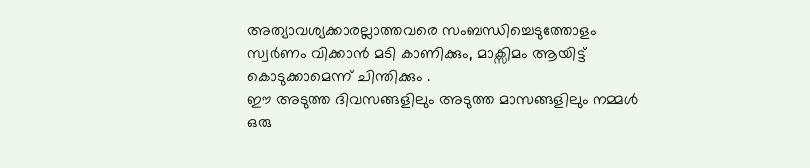അത്യാവശ്യക്കാരല്ലാത്തവരെ സംബന്ധിച്ചെടുത്തോളം സ്വർണം വിക്കാൻ മടി കാണിക്കും, മാക്സിമം ആയിട്ട് കൊടുക്കാമെന്ന് ചിന്തിക്കും .
ഈ അടുത്ത ദിവസങ്ങളിലും അടുത്ത മാസങ്ങളിലും നമ്മൾ ഒരു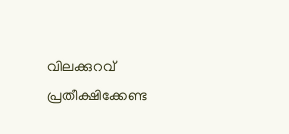വിലക്കുറവ് പ്രതീക്ഷിക്കേണ്ട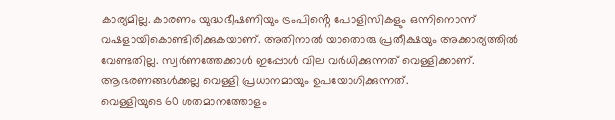കാര്യമില്ല. കാരണം യുദ്ധഭീഷണിയും ട്രംപിൻ്റെ പോളിസികളും ഒന്നിനൊന്ന് വഷളായികൊണ്ടിരിക്കുകയാണ്. അതിനാൽ യാതൊരു പ്രതീക്ഷയും അക്കാര്യത്തിൽ വേണ്ടതില്ല. സ്വർണത്തേക്കാൾ ഇപ്പോൾ വില വർധിക്കുന്നത് വെള്ളിക്കാണ്. ആഭരണങ്ങൾക്കല്ല വെള്ളി പ്രധാനമായും ഉപയോഗിക്കുന്നത്.
വെള്ളിയുടെ 60 ശതമാനത്തോളം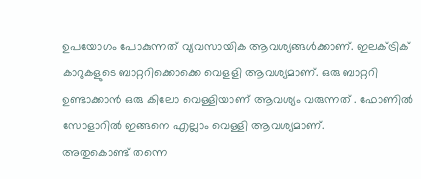ഉപയോഗം പോകുന്നത് വ്യവസായിക ആവശ്യങ്ങൾക്കാണ്. ഇലക്ട്രിക് കാറുകളുടെ ബാറ്ററിക്കൊക്കെ വെളളി ആവശ്യമാണ്. ഒരു ബാറ്ററി ഉണ്ടാക്കാൻ ഒരു കിലോ വെള്ളിയാണ് ആവശ്യം വരുന്നത് . ഫോണിൽ സോളാറിൽ ഇങ്ങനെ എല്ലാം വെള്ളി ആവശ്യമാണ്.
അതുകൊണ്ട് തന്നെ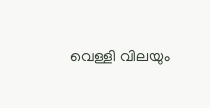വെള്ളി വിലയും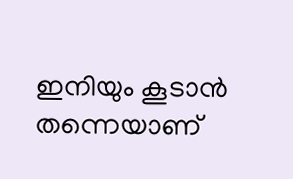ഇനിയും കൂടാൻ തന്നെയാണ്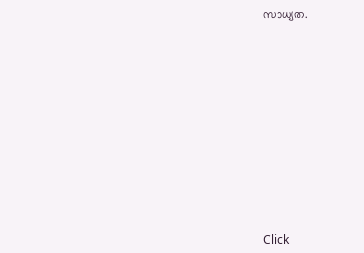സാധ്യത.












Click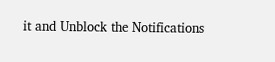it and Unblock the Notifications